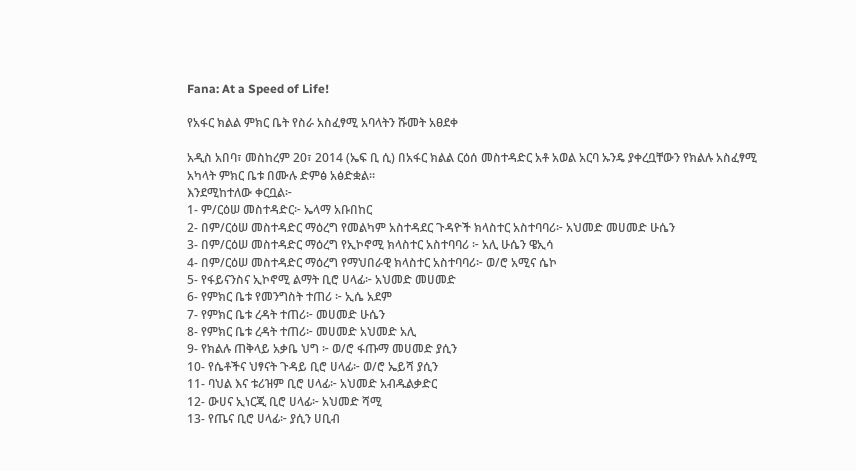Fana: At a Speed of Life!

የአፋር ክልል ምክር ቤት የስራ አስፈፃሚ አባላትን ሹመት አፀደቀ

አዲስ አበባ፣ መስከረም 20፣ 2014 (ኤፍ ቢ ሲ) በአፋር ክልል ርዕሰ መስተዳድር አቶ አወል አርባ ኡንዴ ያቀረቧቸውን የክልሉ አስፈፃሚ አካላት ምክር ቤቱ በሙሉ ድምፅ አፅድቋል።
እንደሚከተለው ቀርቧል፦
1- ም/ርዕሠ መስተዳድር፦ ኤላማ አቡበከር
2- በም/ርዕሠ መስተዳድር ማዕረግ የመልካም አስተዳደር ጉዳዮች ክላስተር አስተባባሪ፦ አህመድ መሀመድ ሁሴን
3- በም/ርዕሠ መስተዳድር ማዕረግ የኢኮኖሚ ክላስተር አስተባባሪ ፦ አሊ ሁሴን ዌኢሳ
4- በም/ርዕሠ መስተዳድር ማዕረግ የማህበራዊ ክላስተር አስተባባሪ፦ ወ/ሮ አሚና ሴኮ
5- የፋይናንስና ኢኮኖሚ ልማት ቢሮ ሀላፊ፦ አህመድ መሀመድ
6- የምክር ቤቱ የመንግስት ተጠሪ ፦ ኢሴ አደም
7- የምክር ቤቱ ረዳት ተጠሪ፦ መሀመድ ሁሴን
8- የምክር ቤቱ ረዳት ተጠሪ፦ መሀመድ አህመድ አሊ
9- የክልሉ ጠቅላይ አቃቤ ህግ ፦ ወ/ሮ ፋጡማ መሀመድ ያሲን
10- የሴቶችና ህፃናት ጉዳይ ቢሮ ሀላፊ፦ ወ/ሮ ኤይሻ ያሲን
11- ባህል እና ቱሪዝም ቢሮ ሀላፊ፦ አህመድ አብዱልቃድር
12- ውሀና ኢነርጂ ቢሮ ሀላፊ፦ አህመድ ሻሚ
13- የጤና ቢሮ ሀላፊ፦ ያሲን ሀቢብ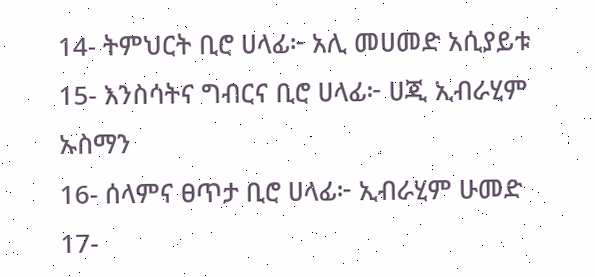14- ትምህርት ቢሮ ሀላፊ፦ አሊ መሀመድ አሲያይቱ
15- እንስሳትና ግብርና ቢሮ ሀላፊ፦ ሀጂ ኢብራሂም ኡስማን
16- ሰላምና ፀጥታ ቢሮ ሀላፊ፦ ኢብራሂም ሁመድ
17-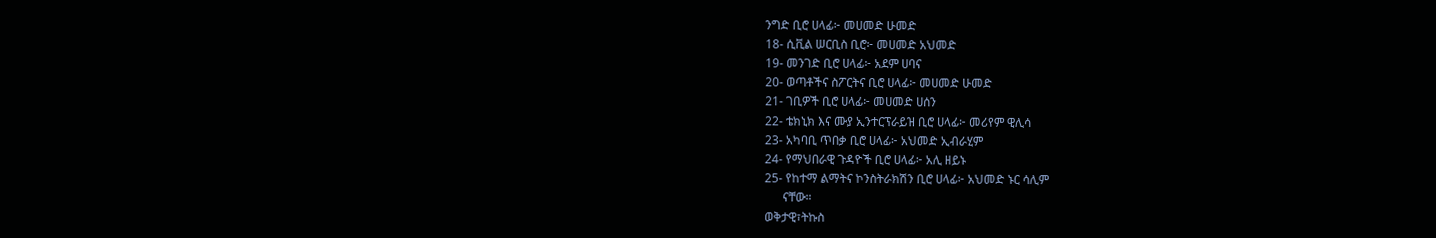ንግድ ቢሮ ሀላፊ፦ መሀመድ ሁመድ
18- ሲቪል ሠርቢስ ቢሮ፦ መሀመድ አህመድ
19- መንገድ ቢሮ ሀላፊ፦ አደም ሀባና
20- ወጣቶችና ስፖርትና ቢሮ ሀላፊ፦ መሀመድ ሁመድ
21- ገቢዎች ቢሮ ሀላፊ፦ መሀመድ ሀሰን
22- ቴክኒክ እና ሙያ ኢንተርፕራይዝ ቢሮ ሀላፊ፦ መሪየም ዊሊሳ
23- አካባቢ ጥበቃ ቢሮ ሀላፊ፦ አህመድ ኢብራሂም
24- የማህበራዊ ጉዳዮች ቢሮ ሀላፊ፦ አሊ ዘይኑ
25- የከተማ ልማትና ኮንስትራክሽን ቢሮ ሀላፊ፦ አህመድ ኑር ሳሊም
      ናቸው።
ወቅታዊ፣ትኩስ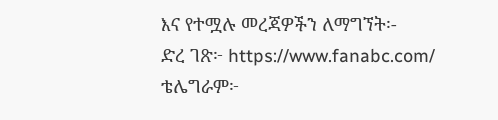እና የተሟሉ መረጃዎችን ለማግኘት፡-
ድረ ገጽ፦ https://www.fanabc.com/
ቴሌግራም፦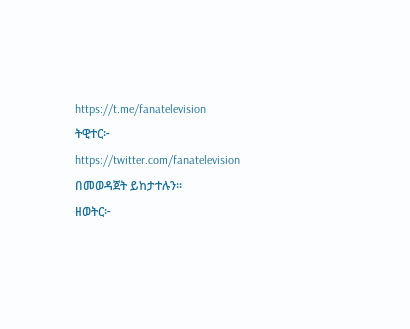https://t.me/fanatelevision
ትዊተር፦ https://twitter.com/fanatelevision በመወዳጀት ይከታተሉን፡፡
ዘወትር፦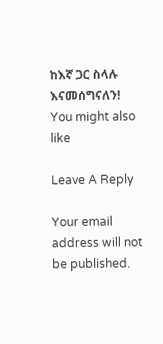ከእኛ ጋር ስላሉ እናመሰግናለን!
You might also like

Leave A Reply

Your email address will not be published.